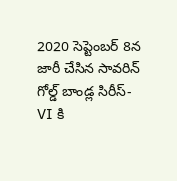2020 సెప్టెంబర్ 8న జారీ చేసిన సావరిన్ గోల్డ్ బాండ్ల సిరీస్-VI కి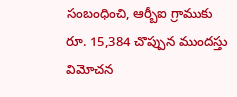సంబంధించి, ఆర్బీఐ గ్రాముకు రూ. 15,384 చొప్పున ముందస్తు విమోచన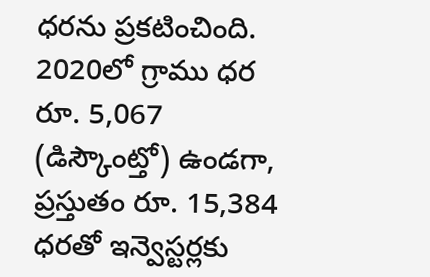ధరను ప్రకటించింది.
2020లో గ్రాము ధర రూ. 5,067 (డిస్కౌంట్తో) ఉండగా, ప్రస్తుతం రూ. 15,384 ధరతో ఇన్వెస్టర్లకు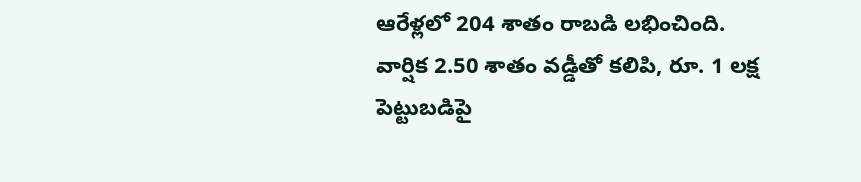ఆరేళ్లలో 204 శాతం రాబడి లభించింది.
వార్షిక 2.50 శాతం వడ్డీతో కలిపి, రూ. 1 లక్ష పెట్టుబడిపై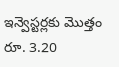ఇన్వెస్టర్లకు మొత్తం రూ. 3.20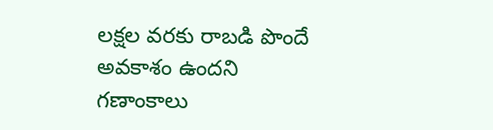లక్షల వరకు రాబడి పొందే అవకాశం ఉందని గణాంకాలు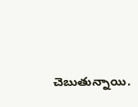చెబుతున్నాయి.